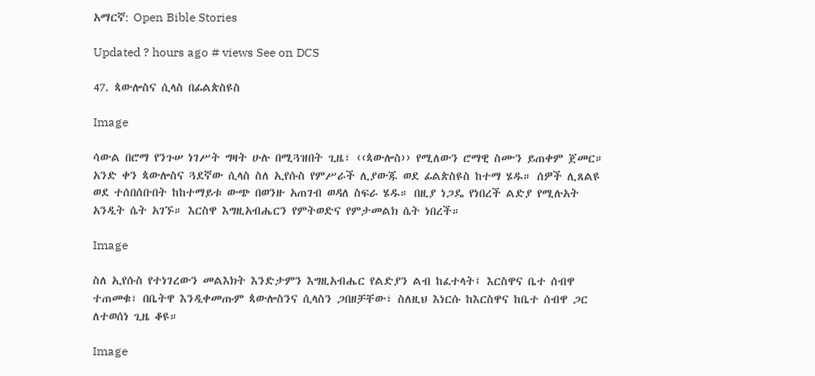አማርኛ: Open Bible Stories

Updated ? hours ago # views See on DCS

47. ጳውሎስና ሲላስ በፊልጵስዩስ

Image

ሳውል በሮማ የንጉሠ ነገሥት ግዛት ሁሉ በሚጓዝበት ጊዜ፣ ‹‹ጳውሎስ›› የሚለውን ሮማዊ ስሙን ይጠቀም ጀመር። አንድ ቀን ጳውሎስና ጓደኛው ሲላስ ስለ ኢየሱስ የምሥራች ሊያውጁ ወደ ፊልጵስዩስ ከተማ ሄዱ። ሰዎች ሊጸልዩ ወደ ተሰበሰቡበት ከከተማይቱ ውጭ በወንዙ አጠገብ ወዳለ ስፍራ ሄዱ። በዚያ ነጋዴ የነበረች ልድያ የሚሉአት አንዲት ሴት አገኙ። እርስዋ እግዚአብሔርን የምትወድና የምታመልክ ሴት ነበረች።

Image

ስለ ኢየሱስ የተነገረውን መልእክት እንድታምን እግዚአብሔር የልድያን ልብ ከፈተላት፤ እርስዋና ቤተ ሰብዋ ተጠመቁ፣ በቤትዋ እንዲቀመጡም ጳውሎስንና ሲላስን ጋበዘቻቸው፣ ስለዚህ እነርሱ ከእርስዋና ከቤተ ሰብዋ ጋር ለተወሰነ ጊዜ ቆዩ።

Image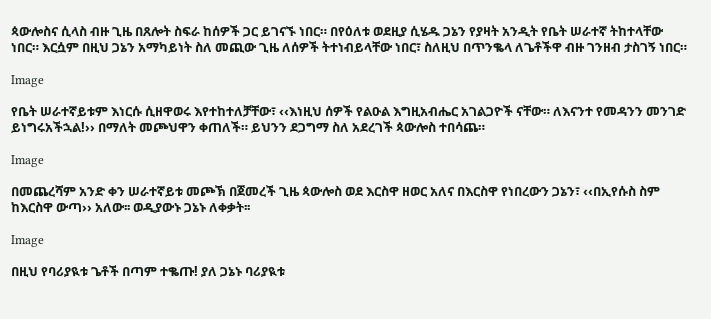ጳውሎስና ሲላስ ብዙ ጊዜ በጸሎት ስፍራ ከሰዎች ጋር ይገናኙ ነበር። በየዕለቱ ወደዚያ ሲሄዱ ጋኔን የያዛት አንዲት የቤት ሠራተኛ ትከተላቸው ነበር። እርሷም በዚህ ጋኔን አማካይነት ስለ መጪው ጊዜ ለሰዎች ትተነብይላቸው ነበር፣ ስለዚህ በጥንቈላ ለጌቶችዋ ብዙ ገንዘብ ታስገኝ ነበር።

Image

የቤት ሠራተኛይቱም እነርሱ ሲዘዋወሩ እየተከተለቻቸው፣ ‹‹እነዚህ ሰዎች የልዑል እግዚአብሔር አገልጋዮች ናቸው። ለእናንተ የመዳንን መንገድ ይነግሩአችኋል!›› በማለት መጮህዋን ቀጠለች። ይህንን ደጋግማ ስለ አደረገች ጳውሎስ ተበሳጨ።

Image

በመጨረሻም አንድ ቀን ሠራተኛይቱ መጮኽ በጀመረች ጊዜ ጳውሎስ ወደ እርስዋ ዘወር አለና በእርስዋ የነበረውን ጋኔን፣ ‹‹በኢየሱስ ስም ከእርስዋ ውጣ›› አለው፡፡ ወዲያውኑ ጋኔኑ ለቀቃት፡፡

Image

በዚህ የባሪያዪቱ ጌቶች በጣም ተቈጡ! ያለ ጋኔኑ ባሪያዪቱ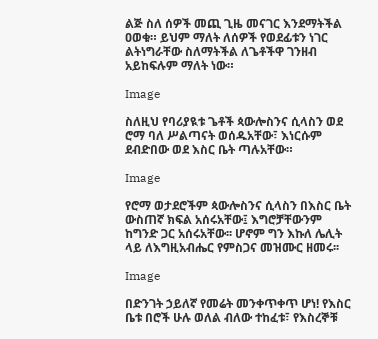ልጅ ስለ ሰዎች መጪ ጊዜ መናገር እንደማትችል ዐወቁ። ይህም ማለት ለሰዎች የወደፊቱን ነገር ልትነግራቸው ስለማትችል ለጌቶችዋ ገንዘብ አይከፍሉም ማለት ነው።

Image

ስለዚህ የባሪያዪቱ ጌቶች ጳውሎስንና ሲላስን ወደ ሮማ ባለ ሥልጣናት ወሰዱአቸው፣ እነርሱም ደብድበው ወደ እስር ቤት ጣሉአቸው።

Image

የሮማ ወታደሮችም ጳውሎስንና ሲላስን በእስር ቤት ውስጠኛ ክፍል አሰሩአቸው፤ እግሮቻቸውንም ከግንድ ጋር አሰሩአቸው፡፡ ሆኖም ግን እኩለ ሌሊት ላይ ለእግዚአብሔር የምስጋና መዝሙር ዘመሩ፡፡

Image

በድንገት ኃይለኛ የመሬት መንቀጥቀጥ ሆነ! የእስር ቤቱ በሮች ሁሉ ወለል ብለው ተከፈቱ፣ የእስረኞቹ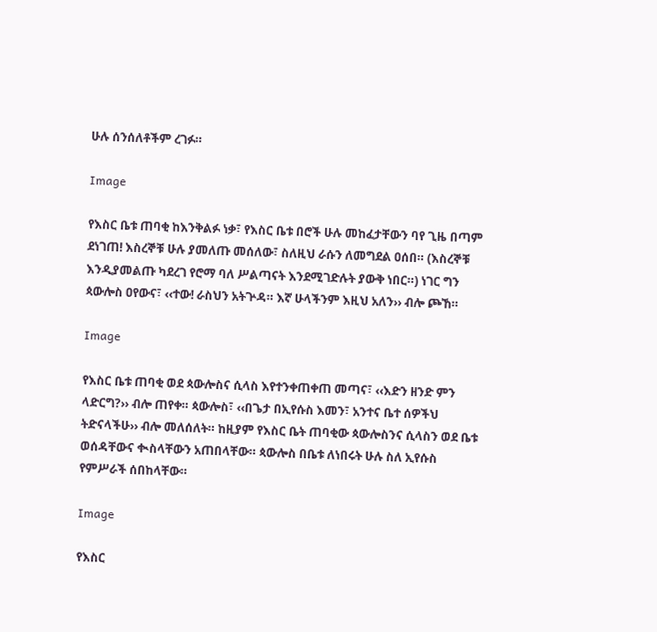ሁሉ ሰንሰለቶችም ረገፉ።

Image

የእስር ቤቱ ጠባቂ ከእንቅልፉ ነቃ፣ የእስር ቤቱ በሮች ሁሉ መከፈታቸውን ባየ ጊዜ በጣም ደነገጠ! እስረኞቹ ሁሉ ያመለጡ መሰለው፣ ስለዚህ ራሱን ለመግደል ዐሰበ። (እስረኞቹ እንዲያመልጡ ካደረገ የሮማ ባለ ሥልጣናት እንደሚገድሉት ያውቅ ነበር።) ነገር ግን ጳውሎስ ዐየውና፣ ‹‹ተው! ራስህን አትጕዳ። እኛ ሁላችንም እዚህ አለን›› ብሎ ጮኸ።

Image

የእስር ቤቱ ጠባቂ ወደ ጳውሎስና ሲላስ እየተንቀጠቀጠ መጣና፣ ‹‹እድን ዘንድ ምን ላድርግ?›› ብሎ ጠየቀ። ጳውሎስ፣ ‹‹በጌታ በኢየሱስ እመን፣ አንተና ቤተ ሰዎችህ ትድናላችሁ›› ብሎ መለሰለት። ከዚያም የእስር ቤት ጠባቂው ጳውሎስንና ሲላስን ወደ ቤቱ ወሰዳቸውና ቊስላቸውን አጠበላቸው። ጳውሎስ በቤቱ ለነበሩት ሁሉ ስለ ኢየሱስ የምሥራች ሰበከላቸው።

Image

የእስር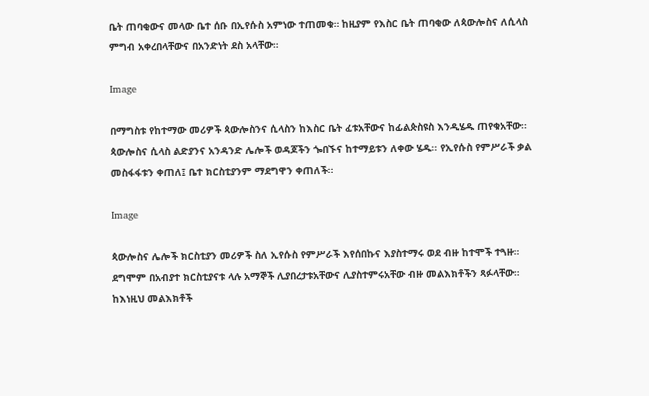ቤት ጠባቂውና መላው ቤተ ሰቡ በኢየሱስ አምነው ተጠመቁ። ከዚያም የእስር ቤት ጠባቂው ለጳውሎስና ለሲላስ ምግብ አቀረበላቸውና በአንድነት ደስ አላቸው።

Image

በማግስቱ የከተማው መሪዎች ጳውሎስንና ሲላስን ከእስር ቤት ፈቱአቸውና ከፊልጵስዩስ እንዲሄዱ ጠየቁአቸው፡፡ ጳውሎስና ሲላስ ልድያንና አንዳንድ ሌሎች ወዳጆችን ጐበኙና ከተማይቱን ለቀው ሄዱ፡፡ የኢየሱስ የምሥራች ቃል መስፋፋቱን ቀጠለ፤ ቤተ ክርስቲያንም ማደግዋን ቀጠለች፡፡

Image

ጳውሎስና ሌሎች ክርስቲያን መሪዎች ስለ ኢየሱስ የምሥራች እየሰበኩና እያስተማሩ ወደ ብዙ ከተሞች ተጓዙ። ደግሞም በአብያተ ክርስቲያናቱ ላሉ አማኞች ሊያበረታቱአቸውና ሊያስተምሩአቸው ብዙ መልእክቶችን ጻፉላቸው። ከእነዚህ መልእክቶች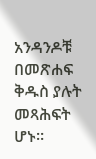አንዳንዶቹ በመጽሐፍ ቅዱስ ያሉት መጻሕፍት ሆኑ።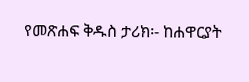የመጽሐፍ ቅዱስ ታሪክ፡- ከሐዋርያት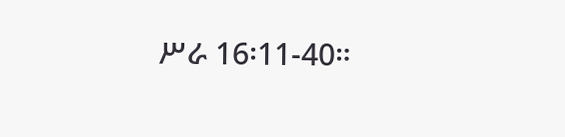ሥራ 16፡11-40።